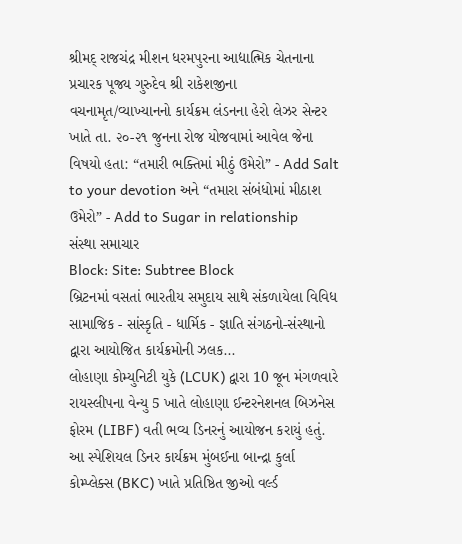શ્રીમદ્ રાજચંદ્ર મીશન ધરમપુરના આદ્યાત્મિક ચેતનાના પ્રચારક પૂજ્ય ગુરુદેવ શ્રી રાકેશજીના વચનામૃત/વ્યાખ્યાનનો કાર્યક્રમ લંડનના હેરો લેઝર સેન્ટર ખાતે તા. ૨૦-૨૧ જુનના રોજ યોજવામાં આવેલ જેના વિષયો હતા: “તમારી ભક્તિમાં મીઠું ઉમેરો” - Add Salt to your devotion અને “તમારા સંબંધોમાં મીઠાશ ઉમેરો” - Add to Sugar in relationship
સંસ્થા સમાચાર
Block: Site: Subtree Block
બ્રિટનમાં વસતાં ભારતીય સમુદાય સાથે સંકળાયેલા વિવિધ સામાજિક - સાંસ્કૃતિ - ધાર્મિક - જ્ઞાતિ સંગઠનો-સંસ્થાનો દ્વારા આયોજિત કાર્યક્રમોની ઝલક...
લોહાણા કોમ્યુનિટી યુકે (LCUK) દ્વારા 10 જૂન મંગળવારે રાયસ્લીપના વેન્યુ 5 ખાતે લોહાણા ઈન્ટરનેશનલ બિઝનેસ ફોરમ (LIBF) વતી ભવ્ય ડિનરનું આયોજન કરાયું હતું. આ સ્પેશિયલ ડિનર કાર્યક્રમ મુંબઈના બાન્દ્રા કુર્લા કોમ્પ્લેક્સ (BKC) ખાતે પ્રતિષ્ઠિત જીઓ વર્લ્ડ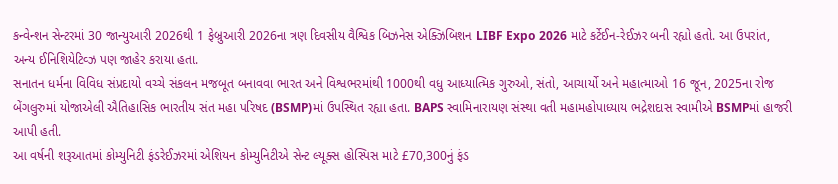કન્વેન્શન સેન્ટરમાં 30 જાન્યુઆરી 2026થી 1 ફેબ્રુઆરી 2026ના ત્રણ દિવસીય વૈશ્વિક બિઝનેસ એક્ઝિબિશન LIBF Expo 2026 માટે કર્ટેઈન-રેઈઝર બની રહ્યો હતો. આ ઉપરાંત, અન્ય ઈનિશિયેટિવ્ઝ પણ જાહેર કરાયા હતા.
સનાતન ધર્મના વિવિધ સંપ્રદાયો વચ્ચે સંકલન મજબૂત બનાવવા ભારત અને વિશ્વભરમાંથી 1000થી વધુ આધ્યાત્મિક ગુરુઓ, સંતો, આચાર્યો અને મહાત્માઓ 16 જૂન, 2025ના રોજ બેંગલુરુમાં યોજાએલી ઐતિહાસિક ભારતીય સંત મહા પરિષદ (BSMP)માં ઉપસ્થિત રહ્યા હતા. BAPS સ્વામિનારાયણ સંસ્થા વતી મહામહોપાધ્યાય ભદ્રેશદાસ સ્વામીએ BSMPમાં હાજરી આપી હતી.
આ વર્ષની શરૂઆતમાં કોમ્યુનિટી ફંડરેઈઝરમાં એશિયન કોમ્યુનિટીએ સેન્ટ લ્યૂક્સ હોસ્પિસ માટે £70,300નું ફંડ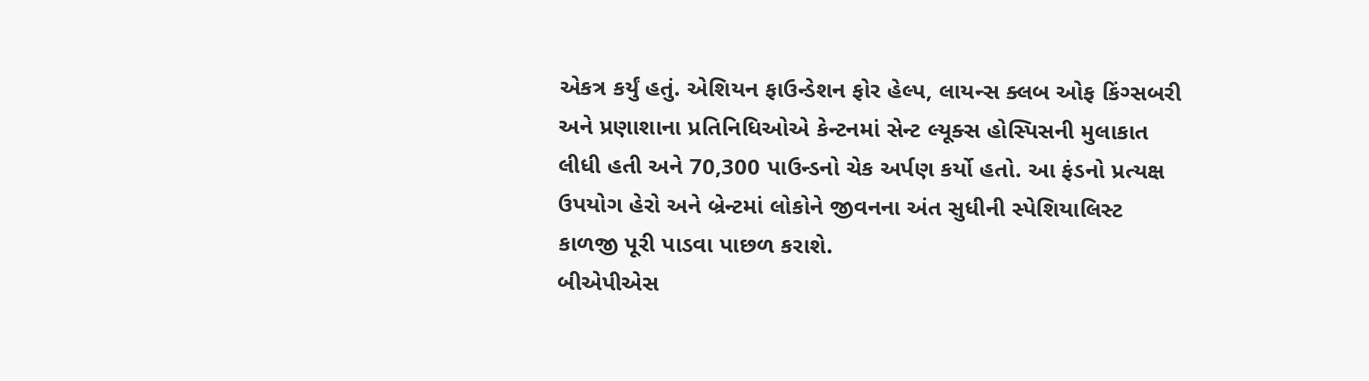એકત્ર કર્યું હતું. એશિયન ફાઉન્ડેશન ફોર હેલ્પ, લાયન્સ ક્લબ ઓફ કિંગ્સબરી અને પ્રણાશાના પ્રતિનિધિઓએ કેન્ટનમાં સેન્ટ લ્યૂક્સ હોસ્પિસની મુલાકાત લીધી હતી અને 70,300 પાઉન્ડનો ચેક અર્પણ કર્યો હતો. આ ફંડનો પ્રત્યક્ષ ઉપયોગ હેરો અને બ્રેન્ટમાં લોકોને જીવનના અંત સુધીની સ્પેશિયાલિસ્ટ કાળજી પૂરી પાડવા પાછળ કરાશે.
બીએપીએસ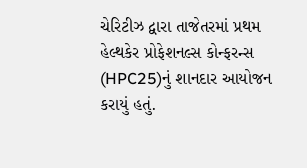ચેરિટીઝ દ્વારા તાજેતરમાં પ્રથમ હેલ્થકેર પ્રોફેશનલ્સ કોન્ફરન્સ (HPC25)નું શાનદાર આયોજન કરાયું હતું.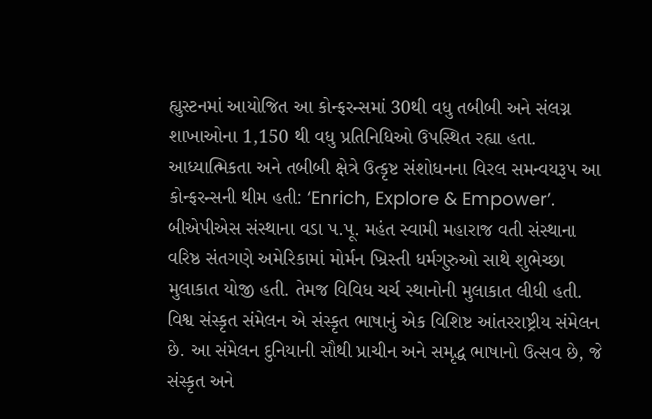હ્યુસ્ટનમાં આયોજિત આ કોન્ફરન્સમાં 30થી વધુ તબીબી અને સંલગ્ન શાખાઓના 1,150 થી વધુ પ્રતિનિધિઓ ઉપસ્થિત રહ્યા હતા. આધ્યાત્મિકતા અને તબીબી ક્ષેત્રે ઉત્કૃષ્ટ સંશોધનના વિરલ સમન્વયરૂપ આ કોન્ફરન્સની થીમ હતી: ‘Enrich, Explore & Empower’.
બીએપીએસ સંસ્થાના વડા પ.પૂ. મહંત સ્વામી મહારાજ વતી સંસ્થાના વરિષ્ઠ સંતગણે અમેરિકામાં મોર્મન ખ્રિસ્તી ધર્મગુરુઓ સાથે શુભેચ્છા મુલાકાત યોજી હતી. તેમજ વિવિધ ચર્ચ સ્થાનોની મુલાકાત લીધી હતી.
વિશ્વ સંસ્કૃત સંમેલન એ સંસ્કૃત ભાષાનું એક વિશિષ્ટ આંતરરાષ્ટ્રીય સંમેલન છે. આ સંમેલન દુનિયાની સૌથી પ્રાચીન અને સમૃદ્ધ ભાષાનો ઉત્સવ છે, જે સંસ્કૃત અને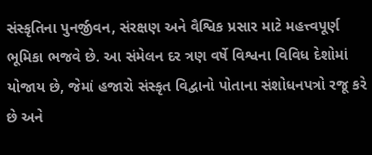સંસ્કૃતિના પુનર્જીવન, સંરક્ષણ અને વૈશ્વિક પ્રસાર માટે મહત્ત્વપૂર્ણ ભૂમિકા ભજવે છે. આ સંમેલન દર ત્રણ વર્ષે વિશ્વના વિવિધ દેશોમાં યોજાય છે, જેમાં હજારો સંસ્કૃત વિદ્વાનો પોતાના સંશોધનપત્રો રજૂ કરે છે અને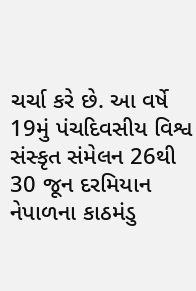ચર્ચા કરે છે. આ વર્ષે 19મું પંચદિવસીય વિશ્વ સંસ્કૃત સંમેલન 26થી 30 જૂન દરમિયાન નેપાળના કાઠમંડુ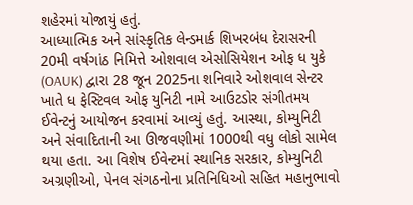શહેરમાં યોજાયું હતું.
આધ્યાત્મિક અને સાંસ્કૃતિક લેન્ડમાર્ક શિખરબંધ દેરાસરની 20મી વર્ષગાંઠ નિમિત્તે ઓશવાલ એસોસિયેશન ઓફ ધ યુકે (OAUK) દ્વારા 28 જૂન 2025ના શનિવારે ઓશવાલ સેન્ટર ખાતે ધ ફેસ્ટિવલ ઓફ યુનિટી નામે આઉટડોર સંગીતમય ઈવેન્ટનું આયોજન કરવામાં આવ્યું હતું. આસ્થા, કોમ્યુનિટી અને સંવાદિતાની આ ઊજવણીમાં 1000થી વધુ લોકો સામેલ થયા હતા. આ વિશેષ ઈવેન્ટમાં સ્થાનિક સરકાર, કોમ્યુનિટી અગ્રણીઓ, પેનલ સંગઠનોના પ્રતિનિધિઓ સહિત મહાનુભાવો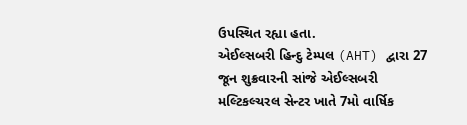ઉપસ્થિત રહ્યા હતા.
એઈલ્સબરી હિન્દુ ટેમ્પલ (AHT) દ્વારા 27 જૂન શુક્રવારની સાંજે એઈલ્સબરી મલ્ટિકલ્ચરલ સેન્ટર ખાતે 7મો વાર્ષિક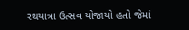રથયાત્રા ઉત્સવ યોજાયો હતો જેમાં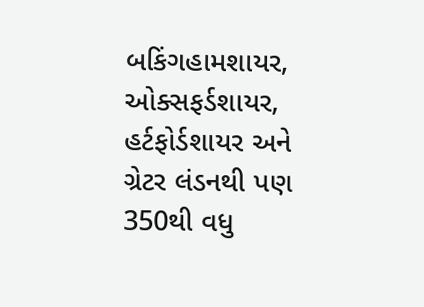બકિંગહામશાયર, ઓક્સફર્ડશાયર, હર્ટફોર્ડશાયર અને ગ્રેટર લંડનથી પણ 350થી વધુ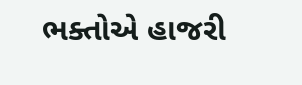ભક્તોએ હાજરી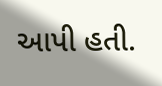આપી હતી.